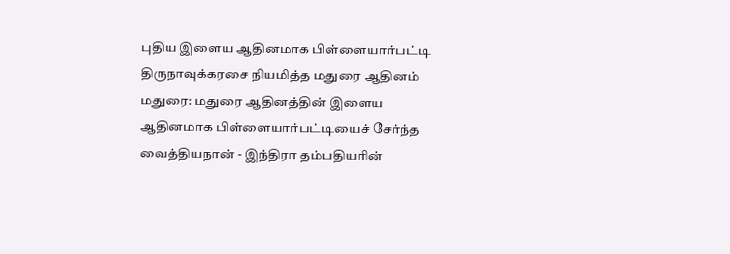புதிய இளைய ஆதினமாக பிள்ளையார்பட்டி திருநாவுக்கரசை நியமித்த மதுரை ஆதினம்
மதுரை: மதுரை ஆதினத்தின் இளைய ஆதினமாக பிள்ளையார்பட்டியைச் சேர்ந்த வைத்தியநான் - இந்திரா தம்பதியரின்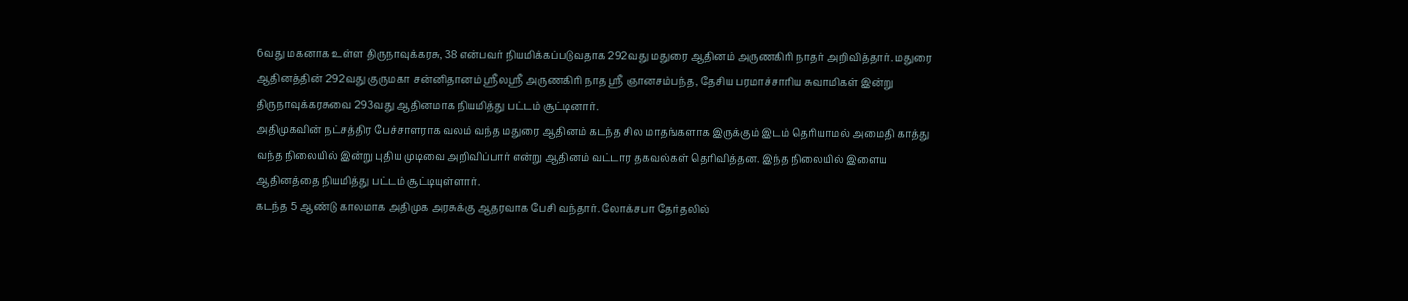6வது மகனாக உள்ள திருநாவுக்கரசு, 38 என்பவர் நியமிக்கப்படுவதாக 292வது மதுரை ஆதினம் அருணகிரி நாதர் அறிவித்தார். மதுரை ஆதினத்தின் 292வது குருமகா சன்னிதானம் ஸ்ரீலஸ்ரீ அருணகிரி நாத ஸ்ரீ ஞானசம்பந்த, தேசிய பரமாச்சாரிய சுவாமிகள் இன்று திருநாவுக்கரசுவை 293வது ஆதினமாக நியமித்து பட்டம் சூட்டினார்.
அதிமுகவின் நட்சத்திர பேச்சாளராக வலம் வந்த மதுரை ஆதினம் கடந்த சில மாதங்களாக இருக்கும் இடம் தெரியாமல் அமைதி காத்து வந்த நிலையில் இன்று புதிய முடிவை அறிவிப்பார் என்று ஆதினம் வட்டார தகவல்கள் தெரிவித்தன. இந்த நிலையில் இளைய ஆதினத்தை நியமித்து பட்டம் சூட்டியுள்ளார்.
கடந்த 5 ஆண்டு காலமாக அதிமுக அரசுக்கு ஆதரவாக பேசி வந்தார். லோக்சபா தேர்தலில்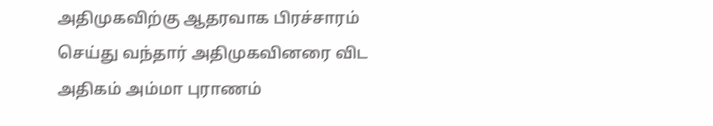அதிமுகவிற்கு ஆதரவாக பிரச்சாரம் செய்து வந்தார் அதிமுகவினரை விட அதிகம் அம்மா புராணம்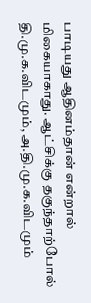பாடியது ஆதினம்தான் என்றால் மிகையாகாது. ஆட்சிக்கு தகுந்தாற்போல் தி.மு.க.விடமும், அ.தி.மு.க.விடமும்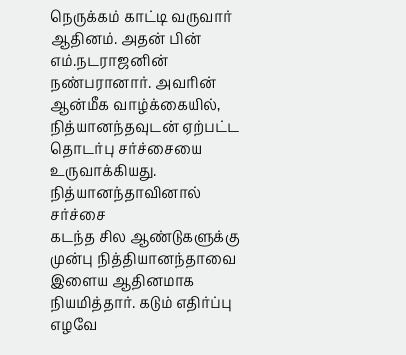நெருக்கம் காட்டி வருவார் ஆதினம். அதன் பின் எம்.நடராஜனின் நண்பரானார். அவரின் ஆன்மீக வாழ்க்கையில், நித்யானந்தவுடன் ஏற்பட்ட தொடர்பு சர்ச்சையை உருவாக்கியது.
நித்யானந்தாவினால் சர்ச்சை
கடந்த சில ஆண்டுகளுக்கு முன்பு நித்தியானந்தாவை இளைய ஆதினமாக நியமித்தார். கடும் எதிர்ப்பு எழவே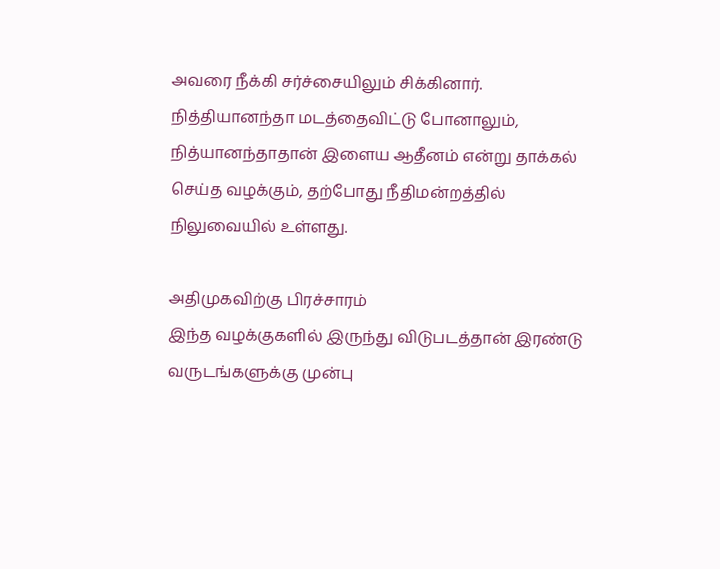அவரை நீக்கி சர்ச்சையிலும் சிக்கினார். நித்தியானந்தா மடத்தைவிட்டு போனாலும், நித்யானந்தாதான் இளைய ஆதீனம் என்று தாக்கல் செய்த வழக்கும், தற்போது நீதிமன்றத்தில் நிலுவையில் உள்ளது.

அதிமுகவிற்கு பிரச்சாரம்
இந்த வழக்குகளில் இருந்து விடுபடத்தான் இரண்டு வருடங்களுக்கு முன்பு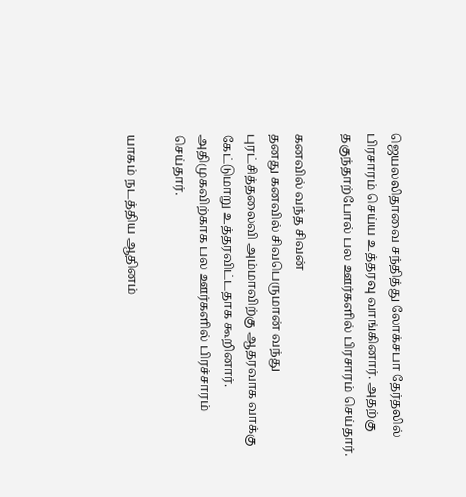ஜெயலலிதாவை சந்தித்து லோக்சபா தேர்தலில் பிரசாரம் செய்ய உத்தரவு வாங்கினார். அதற்கு தகுந்தாற்போல் பல ஊர்களில் பிரசாரம் செய்தார்.

கனவில் வந்த சிவன்
தனது கனவில் சிவபெருமான் வந்து புரட்சித்தலைவி அம்மாவிற்கு ஆதரவாக வாக்கு கேட்டுமாறு உத்தரவிட்டதாக கூறினார். அதிமுகவிற்காக பல ஊர்களில் பிரச்சாரம் செய்தார்.

யாகம் நடத்திய ஆதினம்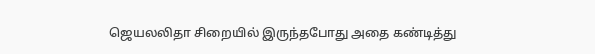ஜெயலலிதா சிறையில் இருந்தபோது அதை கண்டித்து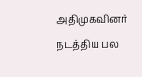அதிமுகவினர் நடத்திய பல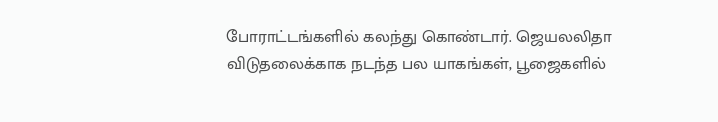போராட்டங்களில் கலந்து கொண்டார். ஜெயலலிதா விடுதலைக்காக நடந்த பல யாகங்கள், பூஜைகளில்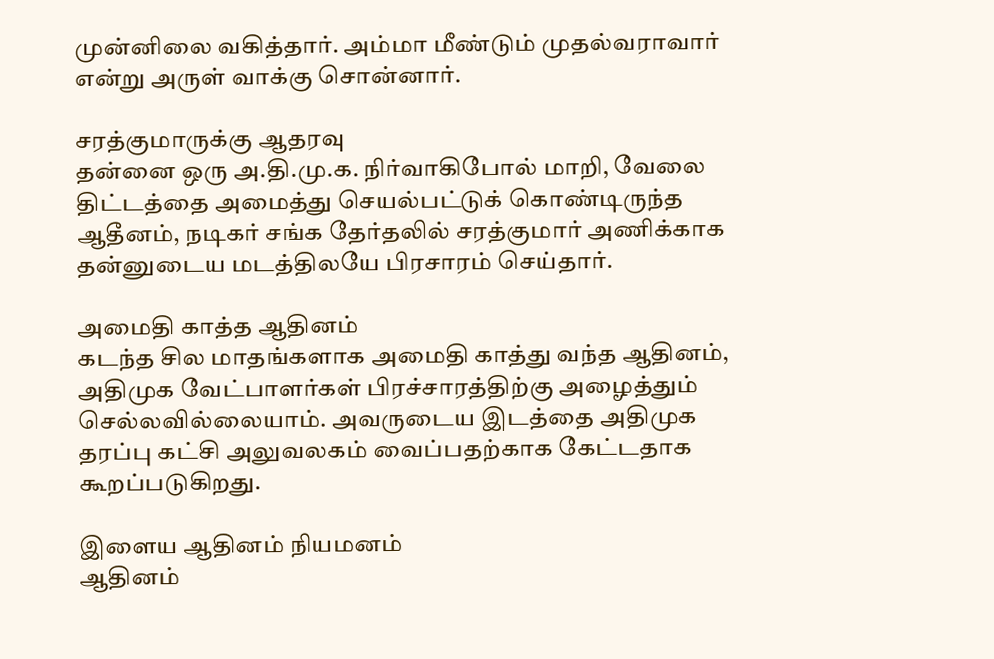முன்னிலை வகித்தார். அம்மா மீண்டும் முதல்வராவார் என்று அருள் வாக்கு சொன்னார்.

சரத்குமாருக்கு ஆதரவு
தன்னை ஒரு அ.தி.மு.க. நிர்வாகிபோல் மாறி, வேலை திட்டத்தை அமைத்து செயல்பட்டுக் கொண்டிருந்த ஆதீனம், நடிகர் சங்க தேர்தலில் சரத்குமார் அணிக்காக தன்னுடைய மடத்திலயே பிரசாரம் செய்தார்.

அமைதி காத்த ஆதினம்
கடந்த சில மாதங்களாக அமைதி காத்து வந்த ஆதினம், அதிமுக வேட்பாளர்கள் பிரச்சாரத்திற்கு அழைத்தும் செல்லவில்லையாம். அவருடைய இடத்தை அதிமுக தரப்பு கட்சி அலுவலகம் வைப்பதற்காக கேட்டதாக கூறப்படுகிறது.

இளைய ஆதினம் நியமனம்
ஆதினம்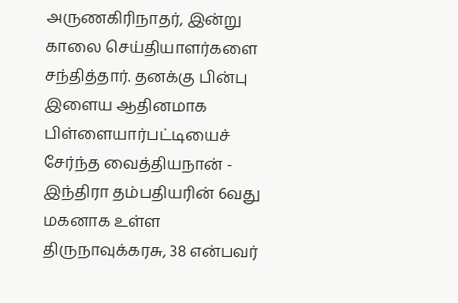அருணகிரிநாதர், இன்று காலை செய்தியாளர்களை சந்தித்தார். தனக்கு பின்பு இளைய ஆதினமாக பிள்ளையார்பட்டியைச் சேர்ந்த வைத்தியநான் - இந்திரா தம்பதியரின் 6வது மகனாக உள்ள திருநாவுக்கரசு, 38 என்பவர்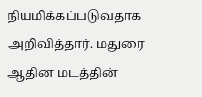நியமிக்கப்படுவதாக அறிவித்தார். மதுரை ஆதின மடத்தின்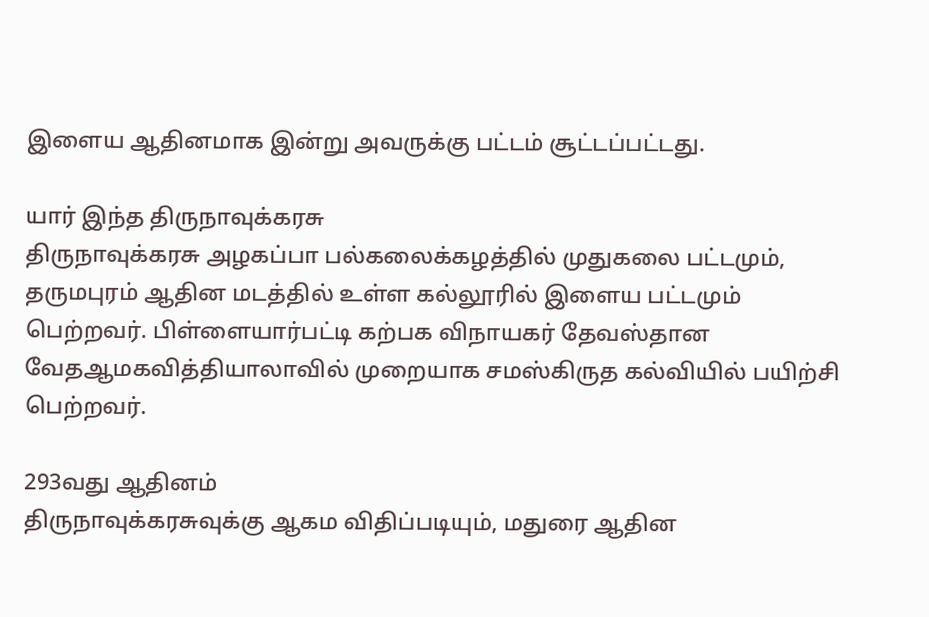இளைய ஆதினமாக இன்று அவருக்கு பட்டம் சூட்டப்பட்டது.

யார் இந்த திருநாவுக்கரசு
திருநாவுக்கரசு அழகப்பா பல்கலைக்கழத்தில் முதுகலை பட்டமும், தருமபுரம் ஆதின மடத்தில் உள்ள கல்லூரில் இளைய பட்டமும் பெற்றவர். பிள்ளையார்பட்டி கற்பக விநாயகர் தேவஸ்தான வேதஆமகவித்தியாலாவில் முறையாக சமஸ்கிருத கல்வியில் பயிற்சி பெற்றவர்.

293வது ஆதினம்
திருநாவுக்கரசுவுக்கு ஆகம விதிப்படியும், மதுரை ஆதின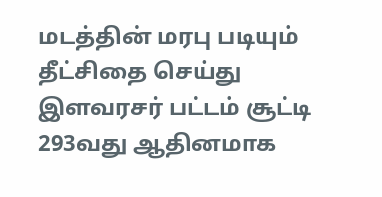மடத்தின் மரபு படியும் தீட்சிதை செய்து இளவரசர் பட்டம் சூட்டி 293வது ஆதினமாக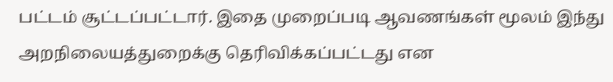பட்டம் சூட்டப்பட்டார். இதை முறைப்படி ஆவணங்கள் மூலம் இந்து அறநிலையத்துறைக்கு தெரிவிக்கப்பட்டது என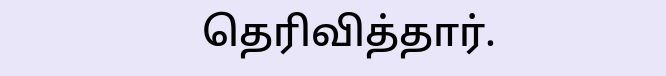தெரிவித்தார்.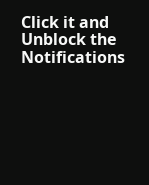Click it and Unblock the Notifications